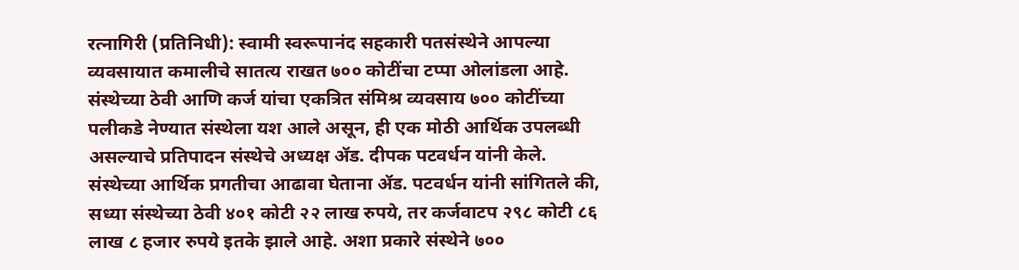रत्नागिरी (प्रतिनिधी): स्वामी स्वरूपानंद सहकारी पतसंस्थेने आपल्या व्यवसायात कमालीचे सातत्य राखत ७०० कोटींचा टप्पा ओलांडला आहे. संस्थेच्या ठेवी आणि कर्ज यांचा एकत्रित संमिश्र व्यवसाय ७०० कोटींच्या पलीकडे नेण्यात संस्थेला यश आले असून, ही एक मोठी आर्थिक उपलब्धी असल्याचे प्रतिपादन संस्थेचे अध्यक्ष ॲड. दीपक पटवर्धन यांनी केले.
संस्थेच्या आर्थिक प्रगतीचा आढावा घेताना ॲड. पटवर्धन यांनी सांगितले की, सध्या संस्थेच्या ठेवी ४०१ कोटी २२ लाख रुपये, तर कर्जवाटप २९८ कोटी ८६ लाख ८ हजार रुपये इतके झाले आहे. अशा प्रकारे संस्थेने ७००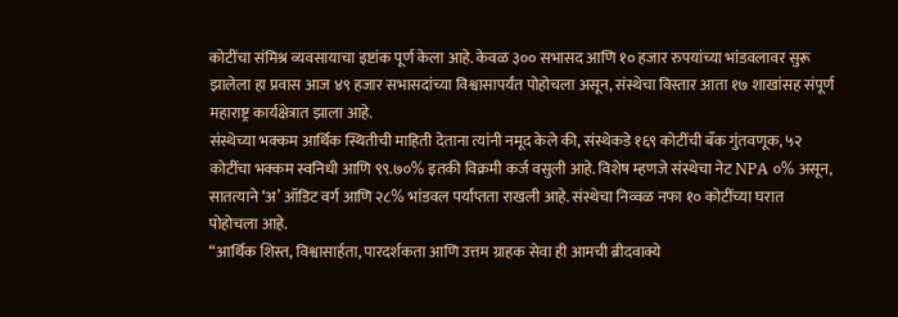कोटींचा संमिश्र व्यवसायाचा इष्टांक पूर्ण केला आहे. केवळ ३०० सभासद आणि १० हजार रुपयांच्या भांडवलावर सुरू झालेला हा प्रवास आज ४९ हजार सभासदांच्या विश्वासापर्यंत पोहोचला असून, संस्थेचा विस्तार आता १७ शाखांसह संपूर्ण महाराष्ट्र कार्यक्षेत्रात झाला आहे.
संस्थेच्या भक्कम आर्थिक स्थितीची माहिती देताना त्यांनी नमूद केले की, संस्थेकडे १६९ कोटींची बँक गुंतवणूक, ५२ कोटींचा भक्कम स्वनिधी आणि ९९.७०% इतकी विक्रमी कर्ज वसुली आहे. विशेष म्हणजे संस्थेचा नेट NPA ०% असून, सातत्याने ‘अ’ ऑडिट वर्ग आणि २८% भांडवल पर्याप्तता राखली आहे. संस्थेचा निव्वळ नफा १० कोटींच्या घरात पोहोचला आहे.
“आर्थिक शिस्त, विश्वासार्हता, पारदर्शकता आणि उत्तम ग्राहक सेवा ही आमची ब्रीदवाक्ये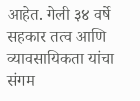आहेत. गेली ३४ वर्षे सहकार तत्व आणि व्यावसायिकता यांचा संगम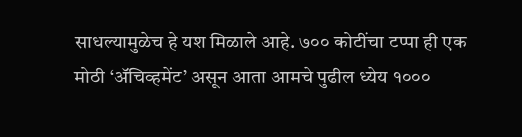साधल्यामुळेच हे यश मिळाले आहे. ७०० कोटींचा टप्पा ही एक मोठी ‘ॲचिव्हमेंट’ असून आता आमचे पुढील ध्येय १०००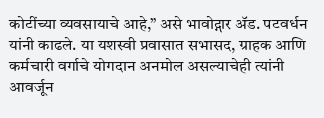कोटींच्या व्यवसायाचे आहे,” असे भावोद्गार ॲड. पटवर्धन यांनी काढले. या यशस्वी प्रवासात सभासद, ग्राहक आणि कर्मचारी वर्गाचे योगदान अनमोल असल्याचेही त्यांनी आवर्जून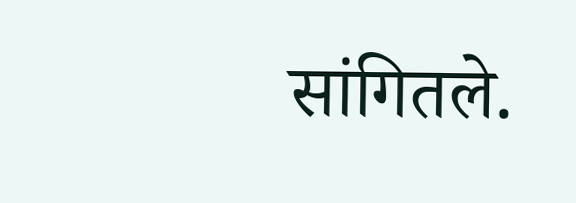सांगितले.